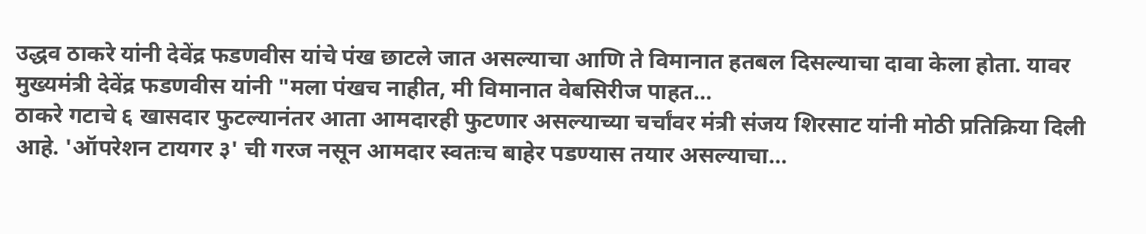उद्धव ठाकरे यांनी देवेंद्र फडणवीस यांचे पंख छाटले जात असल्याचा आणि ते विमानात हतबल दिसल्याचा दावा केला होता. यावर मुख्यमंत्री देवेंद्र फडणवीस यांनी "मला पंखच नाहीत, मी विमानात वेबसिरीज पाहत…
ठाकरे गटाचे ६ खासदार फुटल्यानंतर आता आमदारही फुटणार असल्याच्या चर्चांवर मंत्री संजय शिरसाट यांनी मोठी प्रतिक्रिया दिली आहे. 'ऑपरेशन टायगर ३' ची गरज नसून आमदार स्वतःच बाहेर पडण्यास तयार असल्याचा…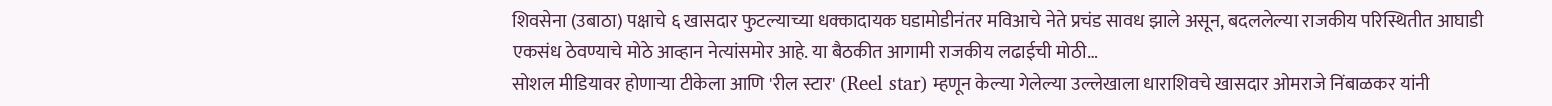शिवसेना (उबाठा) पक्षाचे ६ खासदार फुटल्याच्या धक्कादायक घडामोडीनंतर मविआचे नेते प्रचंड सावध झाले असून, बदललेल्या राजकीय परिस्थितीत आघाडी एकसंध ठेवण्याचे मोठे आव्हान नेत्यांसमोर आहे. या बैठकीत आगामी राजकीय लढाईची मोठी…
सोशल मीडियावर होणाऱ्या टीकेला आणि 'रील स्टार' (Reel star) म्हणून केल्या गेलेल्या उल्लेखाला धाराशिवचे खासदार ओमराजे निंबाळकर यांनी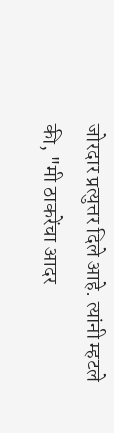जोरदार प्रत्युत्तर दिले आहे. त्यांनी म्हटले की, "मी ठाकरेंचा आदर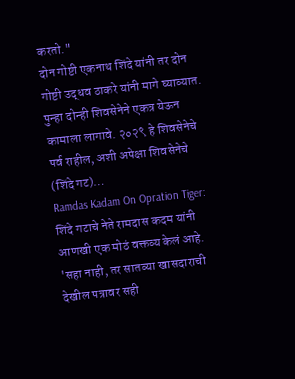करतो."
दोन गोष्टी एकनाथ शिंदे यांनी तर दोन गोष्टी उद्धव ठाकरे यांनी मागे घ्याव्यात. पुन्हा दोन्ही शिवसेनेने एकत्र येऊन कामाला लागावे. २०२९ हे शिवसेनेचे पर्व राहील, अशी अपेक्षा शिवसेनेचे (शिंदे गट)…
Ramdas Kadam On Opration Tiger: शिंदे गटाचे नेते रामदास कदम यांनी आणखी एक मोठं वक्तव्य केलं आहे. 'सहा नाही, तर सातव्या खासदाराची देखील पत्रावर सही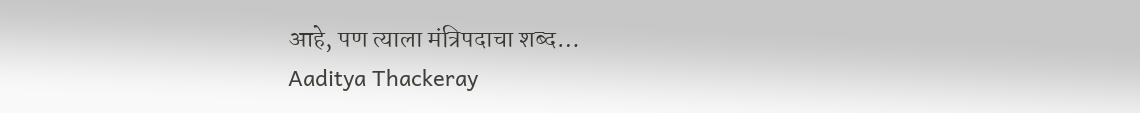आहे, पण त्याला मंत्रिपदाचा शब्द…
Aaditya Thackeray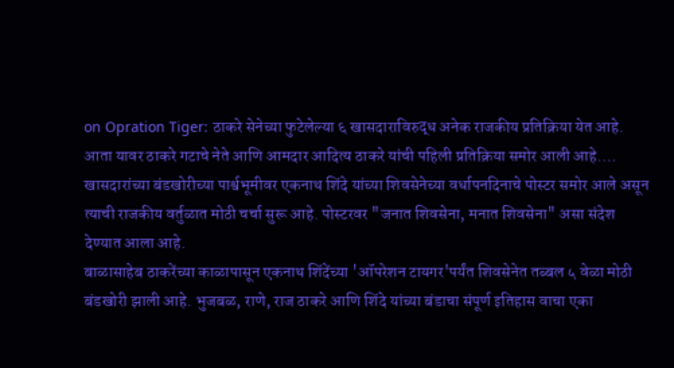on Opration Tiger: ठाकरे सेनेच्या फुटेलेल्या ६ खासदाराविरुद्ध अनेक राजकीय प्रतिक्रिया येत आहे. आता यावर ठाकरे गटाचे नेते आणि आमदार आदित्य ठाकरे यांची पहिली प्रतिक्रिया समोर आली आहे.…
खासदारांच्या बंडखोरीच्या पार्श्वभूमीवर एकनाथ शिंदे यांच्या शिवसेनेच्या वर्धापनदिनाचे पोस्टर समोर आले असून त्याची राजकीय वर्तुळात मोठी चर्चा सुरू आहे. पोस्टरवर "जनात शिवसेना, मनात शिवसेना" असा संदेश देण्यात आला आहे.
बाळासाहेब ठाकरेंच्या काळापासून एकनाथ शिंदेंच्या 'ऑपरेशन टायगर'पर्यंत शिवसेनेत तब्बल ५ वेळा मोठी बंडखोरी झाली आहे. भुजबळ, राणे, राज ठाकरे आणि शिंदे यांच्या बंडाचा संपूर्ण इतिहास वाचा एका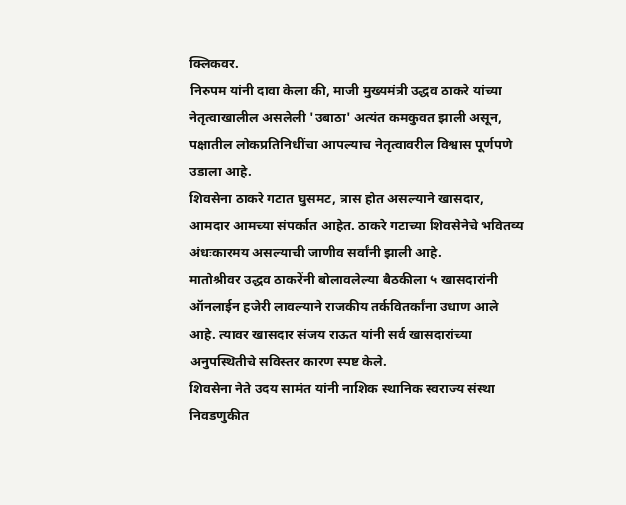क्लिकवर.
निरुपम यांनी दावा केला की, माजी मुख्यमंत्री उद्धव ठाकरे यांच्या नेतृत्वाखालील असलेली 'उबाठा' अत्यंत कमकुवत झाली असून, पक्षातील लोकप्रतिनिधींचा आपल्याच नेतृत्वावरील विश्वास पूर्णपणे उडाला आहे.
शिवसेना ठाकरे गटात घुसमट, त्रास होत असल्याने खासदार, आमदार आमच्या संपर्कात आहेत. ठाकरे गटाच्या शिवसेनेचे भवितव्य अंधःकारमय असल्याची जाणीव सर्वांनी झाली आहे.
मातोश्रीवर उद्धव ठाकरेंनी बोलावलेल्या बैठकीला ५ खासदारांनी ऑनलाईन हजेरी लावल्याने राजकीय तर्कवितर्कांना उधाण आले आहे. त्यावर खासदार संजय राऊत यांनी सर्व खासदारांच्या अनुपस्थितीचे सविस्तर कारण स्पष्ट केले.
शिवसेना नेते उदय सामंत यांनी नाशिक स्थानिक स्वराज्य संस्था निवडणुकीत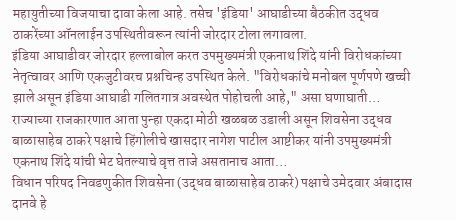महायुतीच्या विजयाचा दावा केला आहे. तसेच 'इंडिया' आघाडीच्या बैठकीत उद्धव ठाकरेंच्या ऑनलाईन उपस्थितीवरून त्यांनी जोरदार टोला लगावला.
इंडिया आघाडीवर जोरदार हल्लाबोल करत उपमुख्यमंत्री एकनाथ शिंदे यांनी विरोधकांच्या नेतृत्वावर आणि एकजुटीवरच प्रश्नचिन्ह उपस्थित केले. "विरोधकांचे मनोबल पूर्णपणे खच्ची झाले असून इंडिया आघाडी गलितगात्र अवस्थेत पोहोचली आहे," असा घणाघाती…
राज्याच्या राजकारणात आता पुन्हा एकदा मोठी खळबळ उडाली असून शिवसेना उद्धव बाळासाहेब ठाकरे पक्षाचे हिंगोलीचे खासदार नागेश पाटील आष्टीकर यांनी उपमुख्यमंत्री एकनाथ शिंदे यांची भेट घेतल्याचे वृत्त ताजे असतानाच आता…
विधान परिषद निवडणुकीत शिवसेना (उद्धव बाळासाहेब ठाकरे) पक्षाचे उमेदवार अंबादास दानवे हे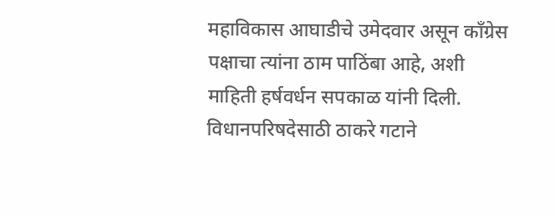महाविकास आघाडीचे उमेदवार असून काँग्रेस पक्षाचा त्यांना ठाम पाठिंबा आहे, अशी माहिती हर्षवर्धन सपकाळ यांनी दिली.
विधानपरिषदेसाठी ठाकरे गटाने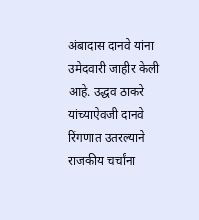अंबादास दानवे यांना उमेदवारी जाहीर केली आहे. उद्धव ठाकरे यांच्याऐवजी दानवे रिंगणात उतरल्याने राजकीय चर्चांना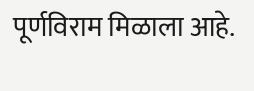पूर्णविराम मिळाला आहे.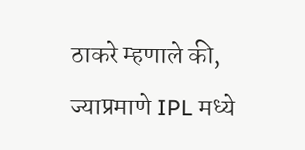ठाकरे म्हणाले की, ज्याप्रमाणे IPL मध्ये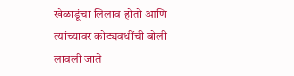खेळाडूंचा लिलाव होतो आणि त्यांच्यावर कोट्यवधींची बोली लावली जाते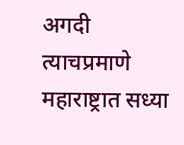अगदी त्याचप्रमाणे महाराष्ट्रात सध्या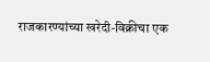राजकारण्यांच्या खरेदी-विक्रीचा एक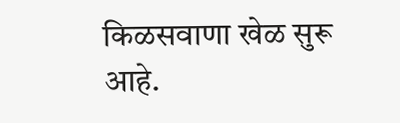किळसवाणा खेळ सुरू आहे.